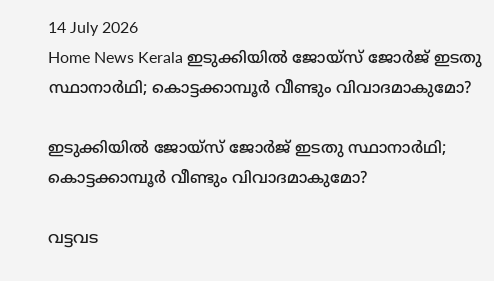14 July 2026
Home News Kerala ഇടുക്കിയിൽ ജോയ്‌സ് ജോർജ് ഇടതു സ്ഥാനാർഥി; കൊട്ടക്കാമ്പൂർ വീണ്ടും വിവാദമാകുമോ?

ഇടുക്കിയിൽ ജോയ്‌സ് ജോർജ് ഇടതു സ്ഥാനാർഥി; കൊട്ടക്കാമ്പൂർ വീണ്ടും വിവാദമാകുമോ?

വട്ടവട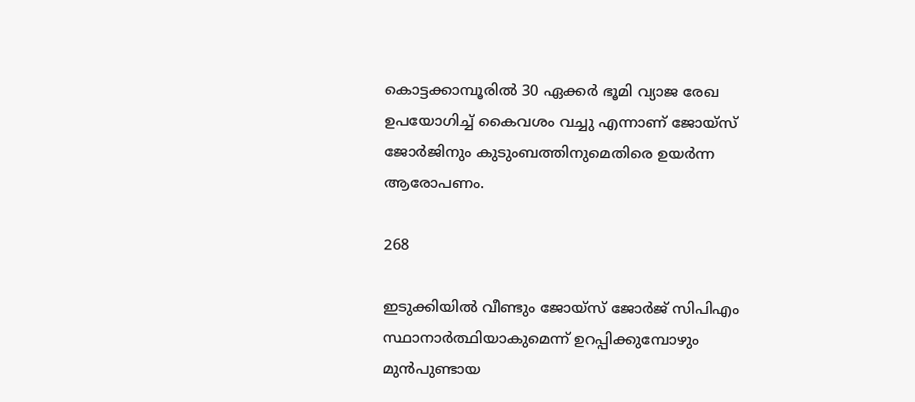കൊട്ടക്കാമ്പൂരിൽ 30 ഏക്കർ ഭൂമി വ്യാജ രേഖ ഉപയോഗിച്ച് കൈവശം വച്ചു എന്നാണ് ജോയ്‌സ് ജോർജിനും കുടുംബത്തിനുമെതിരെ ഉയർന്ന ആരോപണം.

268

ഇടുക്കിയിൽ വീണ്ടും ജോയ്‌സ് ജോർജ് സിപിഎം സ്ഥാനാർത്ഥിയാകുമെന്ന് ഉറപ്പിക്കുമ്പോഴും മുൻപുണ്ടായ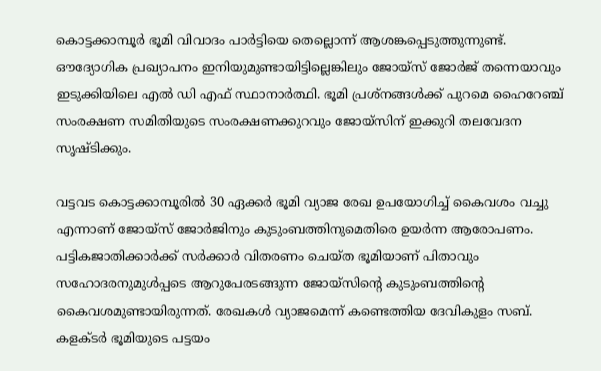കൊട്ടക്കാമ്പൂർ ഭൂമി വിവാദം പാർട്ടിയെ തെല്ലൊന്ന് ആശങ്കപ്പെടുത്തുന്നുണ്ട്. ഔദ്യോഗിക പ്രഖ്യാപനം ഇനിയുമുണ്ടായിട്ടില്ലെങ്കിലും ജോയ്‌സ് ജോർജ് തന്നെയാവും ഇടുക്കിയിലെ എൽ ഡി എഫ് സ്ഥാനാർത്ഥി. ഭൂമി പ്രശ്നങ്ങൾക്ക് പുറമെ ഹൈറേഞ്ച് സംരക്ഷണ സമിതിയുടെ സംരക്ഷണക്കുറവും ജോയ്സിന് ഇക്കുറി തലവേദന സൃഷ്ടിക്കും.

വട്ടവട കൊട്ടക്കാമ്പൂരിൽ 30 ഏക്കർ ഭൂമി വ്യാജ രേഖ ഉപയോഗിച്ച് കൈവശം വച്ചു എന്നാണ് ജോയ്‌സ് ജോർജിനും കുടുംബത്തിനുമെതിരെ ഉയർന്ന ആരോപണം. പട്ടികജാതിക്കാർക്ക് സർക്കാർ വിതരണം ചെയ്ത ഭൂമിയാണ് പിതാവും സഹോദരനുമുൾപ്പടെ ആറുപേരടങ്ങുന്ന ജോയ്‌സിന്റെ കുടുംബത്തിന്റെ കൈവശമുണ്ടായിരുന്നത്. രേഖകൾ വ്യാജമെന്ന് കണ്ടെത്തിയ ദേവികുളം സബ്. കളക്ടർ ഭൂമിയുടെ പട്ടയം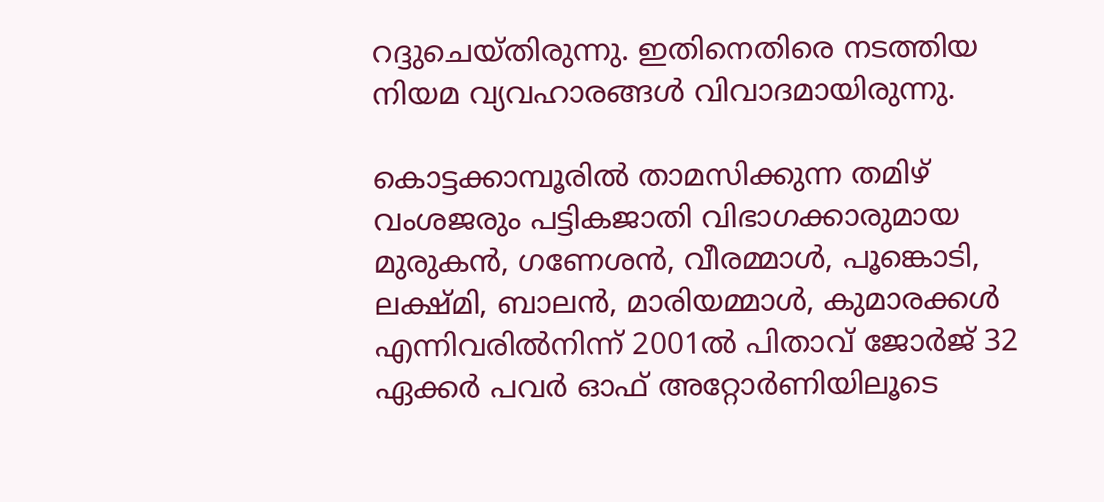റദ്ദുചെയ്തിരുന്നു. ഇതിനെതിരെ നടത്തിയ നിയമ വ്യവഹാരങ്ങൾ വിവാദമായിരുന്നു.

കൊട്ടക്കാമ്പൂരിൽ താമസിക്കുന്ന തമിഴ് വംശജരും പട്ടികജാതി വിഭാഗക്കാരുമായ മുരുകൻ, ഗണേശൻ, വീരമ്മാൾ, പൂങ്കൊടി, ലക്ഷ്‌മി, ബാലൻ, മാരിയമ്മാൾ, കുമാരക്കൾ എന്നിവരിൽനിന്ന് 2001ൽ പിതാവ് ജോർജ് 32 ഏക്കർ പവർ ഓഫ് അറ്റോർണിയിലൂടെ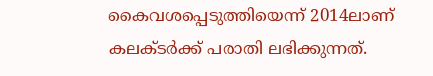കൈവശപ്പെടുത്തിയെന്ന് 2014ലാണ് കലക്‌ടർക്ക് പരാതി ലഭിക്കുന്നത്.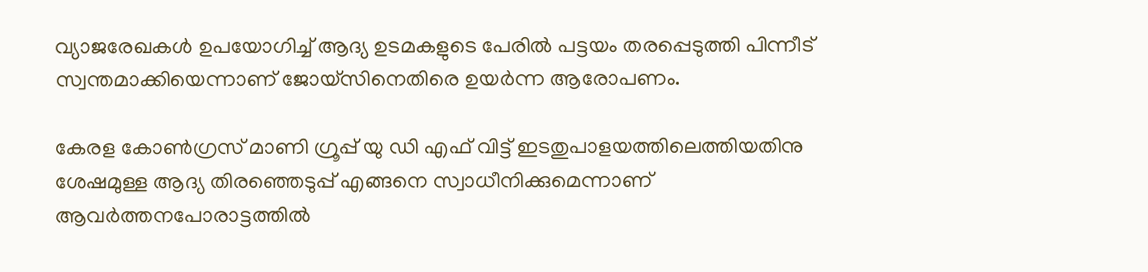വ്യാജരേഖകൾ ഉപയോഗിച്ച് ആദ്യ ഉടമകളുടെ പേരിൽ പട്ടയം തരപ്പെടുത്തി പിന്നീട് സ്വന്തമാക്കിയെന്നാണ് ജോയ്സിനെതിരെ ഉയർന്ന ആരോപണം.

കേരള കോൺഗ്രസ്‌ മാണി ഗ്രൂപ്പ്‌ യു ഡി എഫ് വിട്ട് ഇടതുപാളയത്തിലെത്തിയതിനു ശേഷമുള്ള ആദ്യ തിരഞ്ഞെടുപ്പ് എങ്ങനെ സ്വാധീനിക്കുമെന്നാണ് ആവർത്തനപോരാട്ടത്തിൽ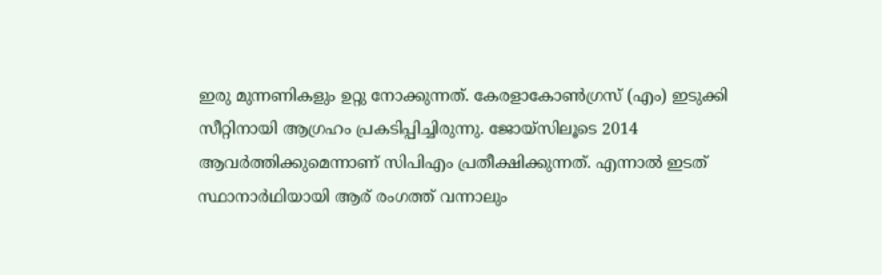ഇരു മുന്നണികളും ഉറ്റു നോക്കുന്നത്. കേരളാകോൺഗ്രസ് (എം) ഇടുക്കി സീറ്റിനായി ആഗ്രഹം പ്രകടിപ്പിച്ചിരുന്നു. ജോയ്സിലൂടെ 2014 ആവർത്തിക്കുമെന്നാണ് സിപിഎം പ്രതീക്ഷിക്കുന്നത്. എന്നാൽ ഇടത് സ്ഥാനാർഥിയായി ആര് രംഗത്ത് വന്നാലും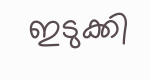ഇടുക്കി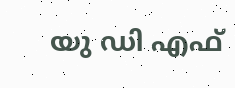യു ഡി എഫ്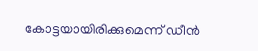കോട്ടയായിരിക്കുമെന്ന് ഡീൻ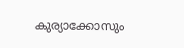കുര്യാക്കോസും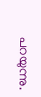പറയുന്നു.